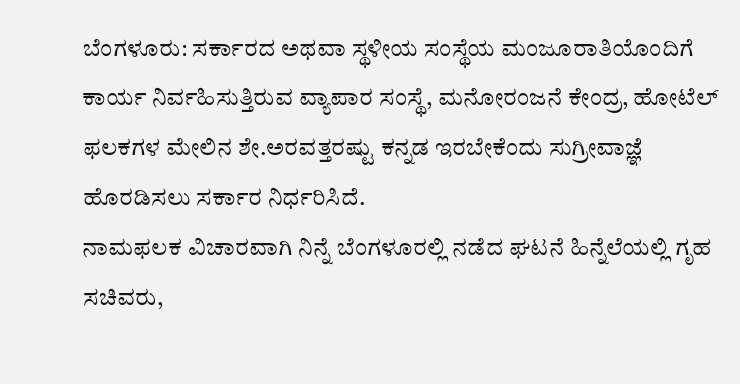ಬೆಂಗಳೂರು: ಸರ್ಕಾರದ ಅಥವಾ ಸ್ಥಳೀಯ ಸಂಸ್ಥೆಯ ಮಂಜೂರಾತಿಯೊಂದಿಗೆ ಕಾರ್ಯ ನಿರ್ವಹಿಸುತ್ತಿರುವ ವ್ಯಾಪಾರ ಸಂಸ್ಥೆ, ಮನೋರಂಜನೆ ಕೇಂದ್ರ, ಹೋಟೆಲ್ ಫಲಕಗಳ ಮೇಲಿನ ಶೇ.ಅರವತ್ತರಷ್ಟು ಕನ್ನಡ ಇರಬೇಕೆಂದು ಸುಗ್ರೀವಾಜ್ಞೆ ಹೊರಡಿಸಲು ಸರ್ಕಾರ ನಿರ್ಧರಿಸಿದೆ.
ನಾಮಫಲಕ ವಿಚಾರವಾಗಿ ನಿನ್ನೆ ಬೆಂಗಳೂರಲ್ಲಿ ನಡೆದ ಘಟನೆ ಹಿನ್ನೆಲೆಯಲ್ಲಿ ಗೃಹ ಸಚಿವರು,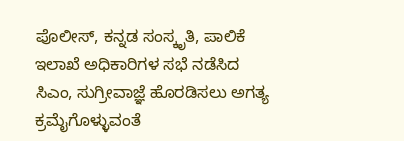ಪೊಲೀಸ್, ಕನ್ನಡ ಸಂಸ್ಕೃತಿ, ಪಾಲಿಕೆ ಇಲಾಖೆ ಅಧಿಕಾರಿಗಳ ಸಭೆ ನಡೆಸಿದ ಸಿಎಂ, ಸುಗ್ರೀವಾಜ್ಞೆ ಹೊರಡಿಸಲು ಅಗತ್ಯ ಕ್ರಮೈಗೊಳ್ಳುವಂತೆ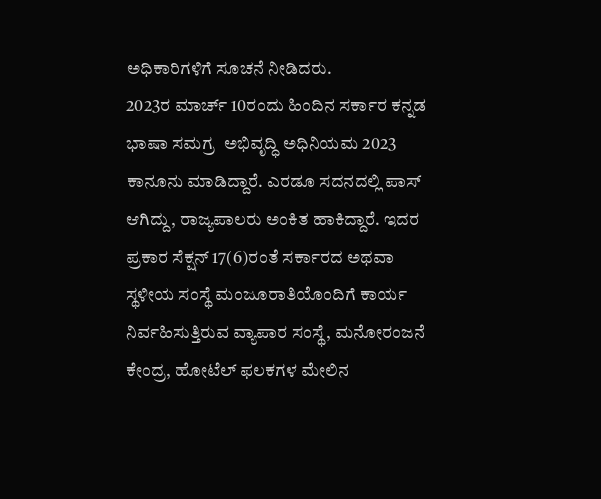ಅಧಿಕಾರಿಗಳಿಗೆ ಸೂಚನೆ ನೀಡಿದರು.
2023ರ ಮಾರ್ಚ್ 10ರಂದು ಹಿಂದಿನ ಸರ್ಕಾರ ಕನ್ನಡ ಭಾಷಾ ಸಮಗ್ರ  ಅಭಿವೃದ್ಧಿ ಅಧಿನಿಯಮ 2023 ಕಾನೂನು ಮಾಡಿದ್ದಾರೆ. ಎರಡೂ ಸದನದಲ್ಲಿ ಪಾಸ್ ಆಗಿದ್ದು, ರಾಜ್ಯಪಾಲರು ಅಂಕಿತ ಹಾಕಿದ್ದಾರೆ. ಇದರ ಪ್ರಕಾರ ಸೆಕ್ಷನ್ 17(6)ರಂತೆ ಸರ್ಕಾರದ ಅಥವಾ ಸ್ಥಳೀಯ ಸಂಸ್ಥೆ ಮಂಜೂರಾತಿಯೊಂದಿಗೆ ಕಾರ್ಯ ನಿರ್ವಹಿಸುತ್ತಿರುವ ವ್ಯಾಪಾರ ಸಂಸ್ಥೆ, ಮನೋರಂಜನೆ ಕೇಂದ್ರ, ಹೋಟೆಲ್ ಫಲಕಗಳ ಮೇಲಿನ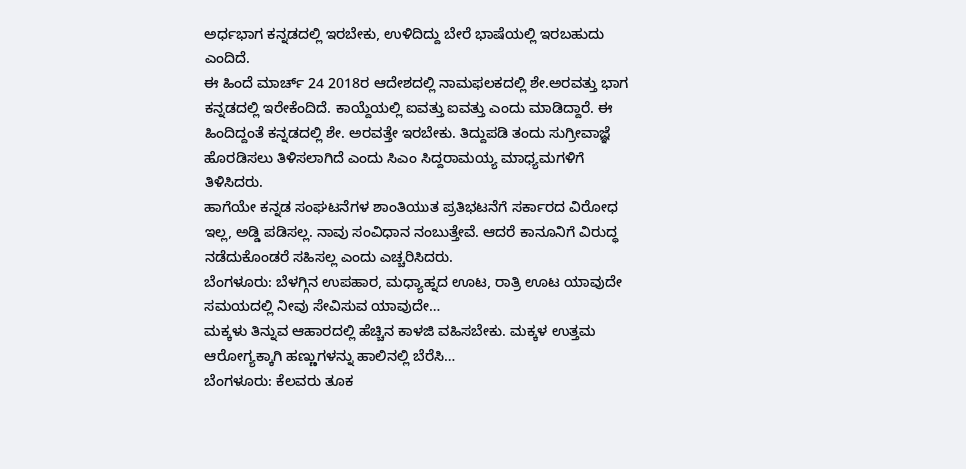ಅರ್ಧಭಾಗ ಕನ್ನಡದಲ್ಲಿ ಇರಬೇಕು, ಉಳಿದಿದ್ದು ಬೇರೆ ಭಾಷೆಯಲ್ಲಿ ಇರಬಹುದು ಎಂದಿದೆ.
ಈ ಹಿಂದೆ ಮಾರ್ಚ್ 24 2018ರ ಆದೇಶದಲ್ಲಿ ನಾಮಫಲಕದಲ್ಲಿ ಶೇ.ಅರವತ್ತು ಭಾಗ ಕನ್ನಡದಲ್ಲಿ ಇರೇಕೆಂದಿದೆ. ಕಾಯ್ದೆಯಲ್ಲಿ ಐವತ್ತು ಐವತ್ತು ಎಂದು ಮಾಡಿದ್ದಾರೆ. ಈ‌ ಹಿಂದಿದ್ದಂತೆ ಕನ್ನಡದಲ್ಲಿ ಶೇ. ಅರವತ್ತೇ ಇರಬೇಕು. ತಿದ್ದುಪಡಿ ತಂದು ಸುಗ್ರೀವಾಜ್ಞೆ ಹೊರಡಿಸಲು ತಿಳಿಸಲಾಗಿದೆ ಎಂದು ಸಿಎಂ‌ ಸಿದ್ದರಾಮಯ್ಯ ಮಾಧ್ಯಮಗಳಿಗೆ ತಿಳಿಸಿದರು.
ಹಾಗೆಯೇ ಕನ್ನಡ ಸಂಘಟನೆಗಳ‌ ಶಾಂತಿಯುತ ಪ್ರತಿಭಟನೆಗೆ ಸರ್ಕಾರದ ವಿರೋಧ ಇಲ್ಲ, ಅಡ್ಡಿ ಪಡಿಸಲ್ಲ. ನಾವು ಸಂವಿಧಾನ ನಂಬುತ್ತೇವೆ. ಆದರೆ ಕಾನೂನಿಗೆ ವಿರುದ್ಧ ನಡೆದುಕೊಂಡರೆ ಸಹಿಸಲ್ಲ ಎಂದು ಎಚ್ಚರಿಸಿದರು.
ಬೆಂಗಳೂರು: ಬೆಳಗ್ಗಿನ ಉಪಹಾರ, ಮಧ್ಯಾಹ್ನದ ಊಟ, ರಾತ್ರಿ ಊಟ ಯಾವುದೇ ಸಮಯದಲ್ಲಿ ನೀವು ಸೇವಿಸುವ ಯಾವುದೇ…
ಮಕ್ಕಳು ತಿನ್ನುವ ಆಹಾರದಲ್ಲಿ ಹೆಚ್ಚಿನ ಕಾಳಜಿ ವಹಿಸಬೇಕು. ಮಕ್ಕಳ ಉತ್ತಮ ಆರೋಗ್ಯಕ್ಕಾಗಿ ಹಣ್ಣುಗಳನ್ನು ಹಾಲಿನಲ್ಲಿ ಬೆರೆಸಿ…
ಬೆಂಗಳೂರು: ಕೆಲವರು ತೂಕ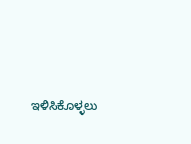ಇಳಿಸಿಕೊಳ್ಳಲು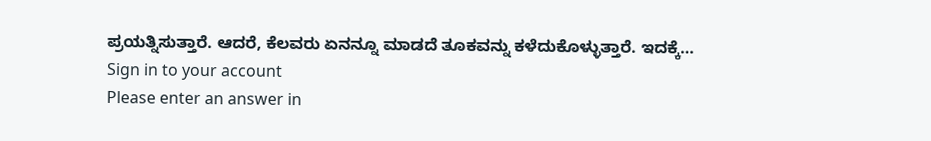ಪ್ರಯತ್ನಿಸುತ್ತಾರೆ. ಆದರೆ, ಕೆಲವರು ಏನನ್ನೂ ಮಾಡದೆ ತೂಕವನ್ನು ಕಳೆದುಕೊಳ್ಳುತ್ತಾರೆ. ಇದಕ್ಕೆ…
Sign in to your account
Please enter an answer in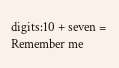digits:10 + seven =
Remember me